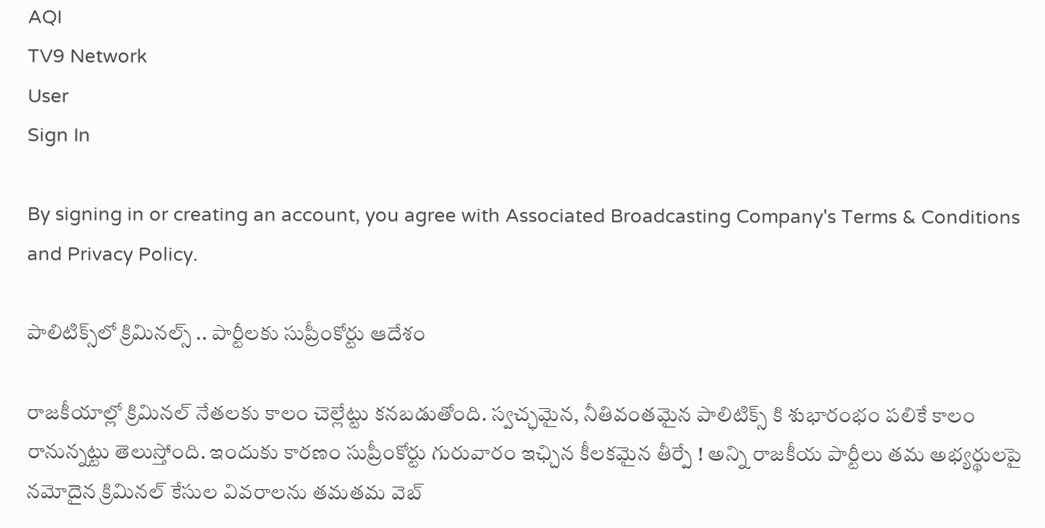AQI
TV9 Network
User
Sign In

By signing in or creating an account, you agree with Associated Broadcasting Company's Terms & Conditions and Privacy Policy.

పాలిటిక్స్‌లో క్రిమినల్స్ .. పార్టీలకు సుప్రీంకోర్టు ఆదేశం

రాజకీయాల్లో క్రిమినల్ నేతలకు కాలం చెల్లేట్టు కనబడుతోంది. స్వచ్ఛమైన, నీతివంతమైన పాలిటిక్స్ కి శుభారంభం పలికే కాలం రానున్నట్టు తెలుస్తోంది. ఇందుకు కారణం సుప్రీంకోర్టు గురువారం ఇఛ్చిన కీలకమైన తీర్పే ! అన్ని రాజకీయ పార్టీలు తమ అభ్యర్థులపై నమోదైన క్రిమినల్ కేసుల వివరాలను తమతమ వెబ్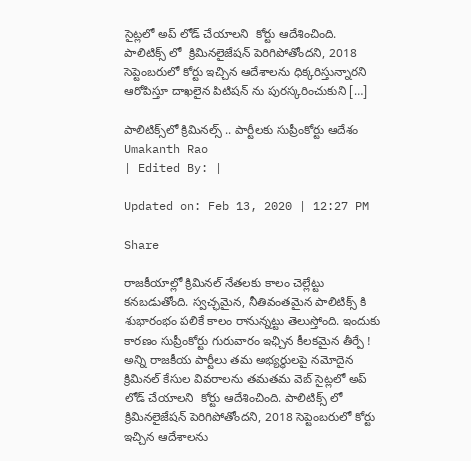సైట్లలో అప్ లోడ్ చేయాలని  కోర్టు ఆదేశించింది. పాలిటిక్స్ లో  క్రిమినలైజేషన్ పెరిగిపోతోందని, 2018 సెప్టెంబరులో కోర్టు ఇచ్చిన ఆదేశాలను ధిక్కరిస్తున్నారని ఆరోపిస్తూ దాఖలైన పిటిషన్ ను పురస్కరించుకుని […]

పాలిటిక్స్‌లో క్రిమినల్స్ .. పార్టీలకు సుప్రీంకోర్టు ఆదేశం
Umakanth Rao
| Edited By: |

Updated on: Feb 13, 2020 | 12:27 PM

Share

రాజకీయాల్లో క్రిమినల్ నేతలకు కాలం చెల్లేట్టు కనబడుతోంది. స్వచ్ఛమైన, నీతివంతమైన పాలిటిక్స్ కి శుభారంభం పలికే కాలం రానున్నట్టు తెలుస్తోంది. ఇందుకు కారణం సుప్రీంకోర్టు గురువారం ఇఛ్చిన కీలకమైన తీర్పే ! అన్ని రాజకీయ పార్టీలు తమ అభ్యర్థులపై నమోదైన క్రిమినల్ కేసుల వివరాలను తమతమ వెబ్ సైట్లలో అప్ లోడ్ చేయాలని  కోర్టు ఆదేశించింది. పాలిటిక్స్ లో  క్రిమినలైజేషన్ పెరిగిపోతోందని, 2018 సెప్టెంబరులో కోర్టు ఇచ్చిన ఆదేశాలను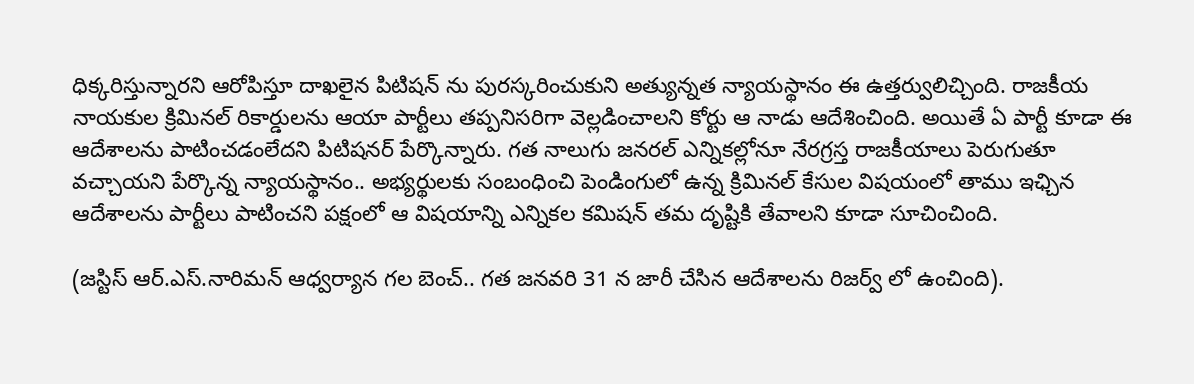ధిక్కరిస్తున్నారని ఆరోపిస్తూ దాఖలైన పిటిషన్ ను పురస్కరించుకుని అత్యున్నత న్యాయస్థానం ఈ ఉత్తర్వులిచ్చింది. రాజకీయ నాయకుల క్రిమినల్ రికార్డులను ఆయా పార్టీలు తప్పనిసరిగా వెల్లడించాలని కోర్టు ఆ నాడు ఆదేశించింది. అయితే ఏ పార్టీ కూడా ఈ ఆదేశాలను పాటించడంలేదని పిటిషనర్ పేర్కొన్నారు. గత నాలుగు జనరల్ ఎన్నికల్లోనూ నేరగ్రస్త రాజకీయాలు పెరుగుతూ వచ్చాయని పేర్కొన్న న్యాయస్థానం.. అభ్యర్థులకు సంబంధించి పెండింగులో ఉన్న క్రిమినల్ కేసుల విషయంలో తాము ఇఛ్చిన ఆదేశాలను పార్టీలు పాటించని పక్షంలో ఆ విషయాన్ని ఎన్నికల కమిషన్ తమ దృష్టికి తేవాలని కూడా సూచించింది.

(జస్టిస్ ఆర్.ఎస్.నారిమన్ ఆధ్వర్యాన గల బెంచ్.. గత జనవరి 31 న జారీ చేసిన ఆదేశాలను రిజర్వ్ లో ఉంచింది).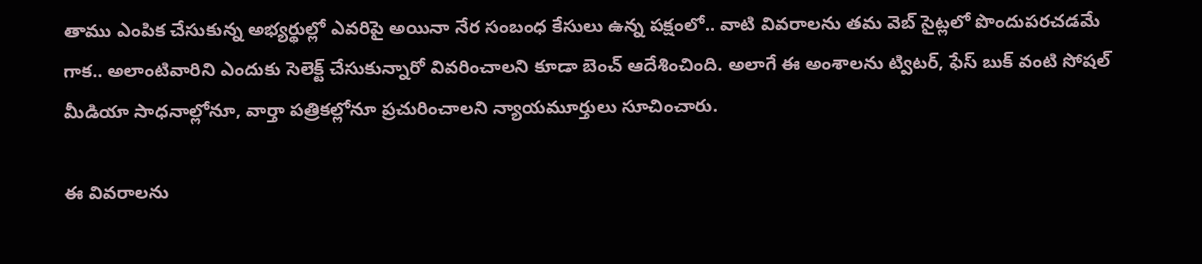తాము ఎంపిక చేసుకున్న అభ్యర్థుల్లో ఎవరిపై అయినా నేర సంబంధ కేసులు ఉన్న పక్షంలో.. వాటి వివరాలను తమ వెబ్ సైట్లలో పొందుపరచడమే గాక.. అలాంటివారిని ఎందుకు సెలెక్ట్ చేసుకున్నారో వివరించాలని కూడా బెంచ్ ఆదేశించింది. అలాగే ఈ అంశాలను ట్విటర్, ఫేస్ బుక్ వంటి సోషల్ మీడియా సాధనాల్లోనూ, వార్తా పత్రికల్లోనూ ప్రచురించాలని న్యాయమూర్తులు సూచించారు.

ఈ వివరాలను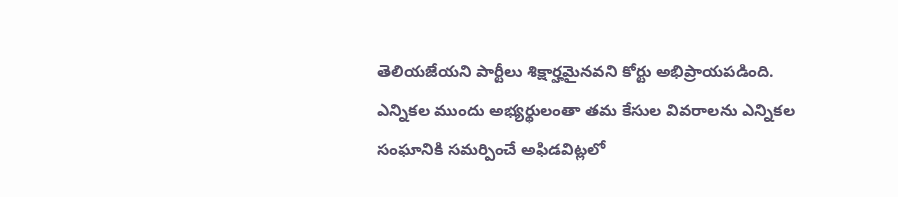తెలియజేయని పార్టీలు శిక్షార్హమైనవని కోర్టు అభిప్రాయపడింది. ఎన్నికల ముందు అభ్యర్థులంతా తమ కేసుల వివరాలను ఎన్నికల సంఘానికి సమర్పించే అఫిడవిట్లలో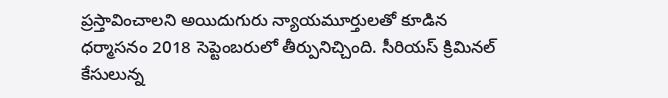ప్రస్తావించాలని అయిదుగురు న్యాయమూర్తులతో కూడిన ధర్మాసనం 2018 సెప్టెంబరులో తీర్పునిచ్చింది. సీరియస్ క్రిమినల్ కేసులున్న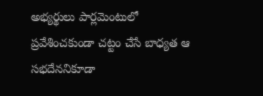అభ్యర్థులు పార్లమెంటులో ప్రవేశించకుండా చట్టం చేసే బాధ్యత ఆ సభదేననికూడా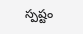స్పష్టం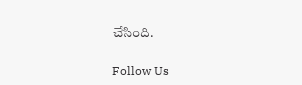చేసింది.

Follow Us